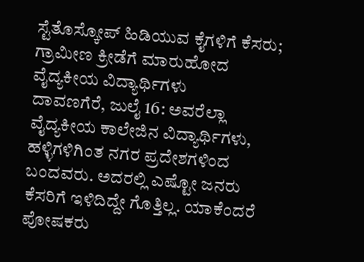ಸ್ಟೆತೊಸ್ಕೋಪ್ ಹಿಡಿಯುವ ಕೈಗಳಿಗೆ ಕೆಸರು; ಗ್ರಾಮೀಣ ಕ್ರೀಡೆಗೆ ಮಾರುಹೋದ ವೈದ್ಯಕೀಯ ವಿದ್ಯಾರ್ಥಿಗಳು
ದಾವಣಗೆರೆ, ಜುಲೈ 16: ಅವರೆಲ್ಲಾ ವೈದ್ಯಕೀಯ ಕಾಲೇಜಿನ ವಿದ್ಯಾರ್ಥಿಗಳು, ಹಳ್ಳಿಗಳಿಗಿಂತ ನಗರ ಪ್ರದೇಶಗಳಿಂದ ಬಂದವರು. ಅದರಲ್ಲಿ ಎಷ್ಟೋ ಜನರು ಕೆಸರಿಗೆ ಇಳಿದಿದ್ದೇ ಗೊತ್ತಿಲ್ಲ. ಯಾಕೆಂದರೆ ಪೋಷಕರು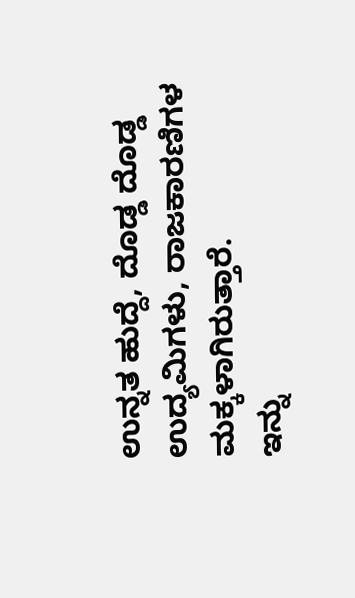ಉನ್ನತ ಹುದ್ದೆ, ದೊಡ್ಡ ದೊಡ್ಡ ಉದ್ಯಮಿಗಳು, ರಾಜಕಾರಣಿಗಳ ಮಕ್ಕಳಾಗಿರುತ್ತಾರೆ.
ಇನ್ನು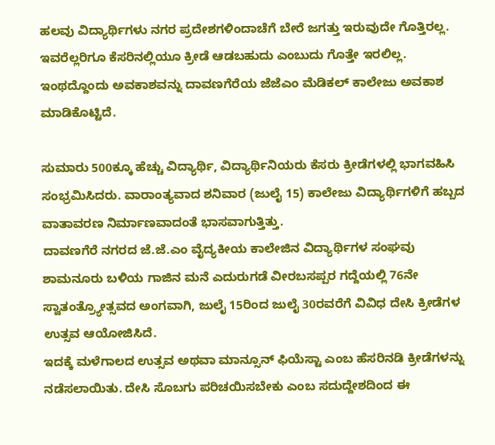ಹಲವು ವಿದ್ಯಾರ್ಥಿಗಳು ನಗರ ಪ್ರದೇಶಗಳಿಂದಾಚೆಗೆ ಬೇರೆ ಜಗತ್ತು ಇರುವುದೇ ಗೊತ್ತಿರಲ್ಲ. ಇವರೆಲ್ಲರಿಗೂ ಕೆಸರಿನಲ್ಲಿಯೂ ಕ್ರೀಡೆ ಆಡಬಹುದು ಎಂಬುದು ಗೊತ್ತೇ ಇರಲಿಲ್ಲ. ಇಂಥದ್ದೊಂದು ಅವಕಾಶವನ್ನು ದಾವಣಗೆರೆಯ ಜೆಜೆಎಂ ಮೆಡಿಕಲ್ ಕಾಲೇಜು ಅವಕಾಶ ಮಾಡಿಕೊಟ್ಟಿದೆ.

ಸುಮಾರು 500ಕ್ಕೂ ಹೆಚ್ಚು ವಿದ್ಯಾರ್ಥಿ, ವಿದ್ಯಾರ್ಥಿನಿಯರು ಕೆಸರು ಕ್ರೀಡೆಗಳಲ್ಲಿ ಭಾಗವಹಿಸಿ ಸಂಭ್ರಮಿಸಿದರು. ವಾರಾಂತ್ಯವಾದ ಶನಿವಾರ (ಜುಲೈ 15) ಕಾಲೇಜು ವಿದ್ಯಾರ್ಥಿಗಳಿಗೆ ಹಬ್ಬದ ವಾತಾವರಣ ನಿರ್ಮಾಣವಾದಂತೆ ಭಾಸವಾಗುತ್ತಿತ್ತು.
ದಾವಣಗೆರೆ ನಗರದ ಜೆ.ಜೆ.ಎಂ ವೈದ್ಯಕೀಯ ಕಾಲೇಜಿನ ವಿದ್ಯಾರ್ಥಿಗಳ ಸಂಘವು ಶಾಮನೂರು ಬಳಿಯ ಗಾಜಿನ ಮನೆ ಎದುರುಗಡೆ ವೀರಬಸಪ್ಪರ ಗದ್ದೆಯಲ್ಲಿ 76ನೇ ಸ್ವಾತಂತ್ರ್ಯೋತ್ಸವದ ಅಂಗವಾಗಿ, ಜುಲೈ 15ರಿಂದ ಜುಲೈ 30ರವರೆಗೆ ವಿವಿಧ ದೇಸಿ ಕ್ರೀಡೆಗಳ ಉತ್ಸವ ಆಯೋಜಿಸಿದೆ.
ಇದಕ್ಕೆ ಮಳೆಗಾಲದ ಉತ್ಸವ ಅಥವಾ ಮಾನ್ಸೂನ್ ಫಿಯೆಸ್ಟಾ ಎಂಬ ಹೆಸರಿನಡಿ ಕ್ರೀಡೆಗಳನ್ನು ನಡೆಸಲಾಯಿತು. ದೇಸಿ ಸೊಬಗು ಪರಿಚಯಿಸಬೇಕು ಎಂಬ ಸದುದ್ದೇಶದಿಂದ ಈ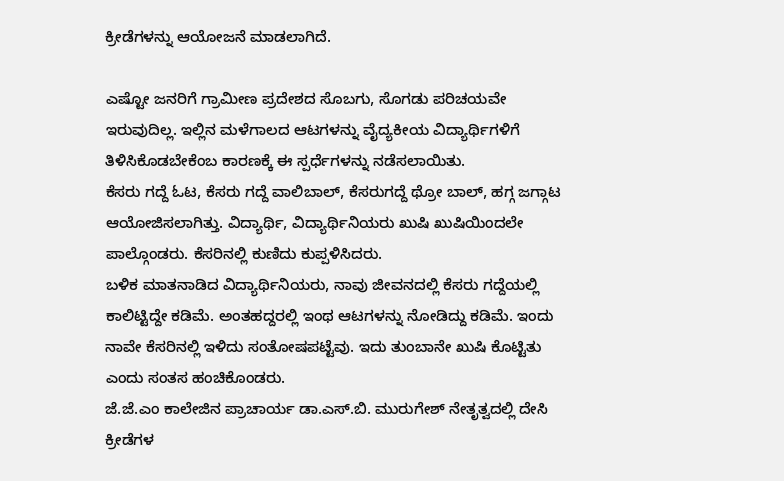ಕ್ರೀಡೆಗಳನ್ನು ಆಯೋಜನೆ ಮಾಡಲಾಗಿದೆ.

ಎಷ್ಟೋ ಜನರಿಗೆ ಗ್ರಾಮೀಣ ಪ್ರದೇಶದ ಸೊಬಗು, ಸೊಗಡು ಪರಿಚಯವೇ ಇರುವುದಿಲ್ಲ. ಇಲ್ಲಿನ ಮಳೆಗಾಲದ ಆಟಗಳನ್ನು ವೈದ್ಯಕೀಯ ವಿದ್ಯಾರ್ಥಿಗಳಿಗೆ ತಿಳಿಸಿಕೊಡಬೇಕೆಂಬ ಕಾರಣಕ್ಕೆ ಈ ಸ್ಪರ್ಧೆಗಳನ್ನು ನಡೆಸಲಾಯಿತು.
ಕೆಸರು ಗದ್ದೆ ಓಟ, ಕೆಸರು ಗದ್ದೆ ವಾಲಿಬಾಲ್, ಕೆಸರುಗದ್ದೆ ಥ್ರೋ ಬಾಲ್, ಹಗ್ಗ ಜಗ್ಗಾಟ ಆಯೋಜಿಸಲಾಗಿತ್ತು. ವಿದ್ಯಾರ್ಥಿ, ವಿದ್ಯಾರ್ಥಿನಿಯರು ಖುಷಿ ಖುಷಿಯಿಂದಲೇ ಪಾಲ್ಗೊಂಡರು. ಕೆಸರಿನಲ್ಲಿ ಕುಣಿದು ಕುಪ್ಪಳಿಸಿದರು.
ಬಳಿಕ ಮಾತನಾಡಿದ ವಿದ್ಯಾರ್ಥಿನಿಯರು, ನಾವು ಜೀವನದಲ್ಲಿ ಕೆಸರು ಗದ್ದೆಯಲ್ಲಿ ಕಾಲಿಟ್ಟಿದ್ದೇ ಕಡಿಮೆ. ಅಂತಹದ್ದರಲ್ಲಿ ಇಂಥ ಆಟಗಳನ್ನು ನೋಡಿದ್ದು ಕಡಿಮೆ. ಇಂದು ನಾವೇ ಕೆಸರಿನಲ್ಲಿ ಇಳಿದು ಸಂತೋಷಪಟ್ಟೆವು. ಇದು ತುಂಬಾನೇ ಖುಷಿ ಕೊಟ್ಟಿತು ಎಂದು ಸಂತಸ ಹಂಚಿಕೊಂಡರು.
ಜೆ.ಜೆ.ಎಂ ಕಾಲೇಜಿನ ಪ್ರಾಚಾರ್ಯ ಡಾ.ಎಸ್.ಬಿ. ಮುರುಗೇಶ್ ನೇತೃತ್ವದಲ್ಲಿ ದೇಸಿ ಕ್ರೀಡೆಗಳ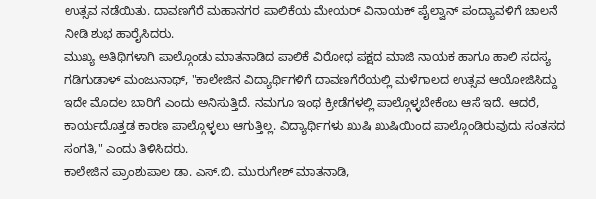ಉತ್ಸವ ನಡೆಯಿತು. ದಾವಣಗೆರೆ ಮಹಾನಗರ ಪಾಲಿಕೆಯ ಮೇಯರ್ ವಿನಾಯಕ್ ಪೈಲ್ವಾನ್ ಪಂದ್ಯಾವಳಿಗೆ ಚಾಲನೆ ನೀಡಿ ಶುಭ ಹಾರೈಸಿದರು.
ಮುಖ್ಯ ಅತಿಥಿಗಳಾಗಿ ಪಾಲ್ಗೊಂಡು ಮಾತನಾಡಿದ ಪಾಲಿಕೆ ವಿರೋಧ ಪಕ್ಷದ ಮಾಜಿ ನಾಯಕ ಹಾಗೂ ಹಾಲಿ ಸದಸ್ಯ ಗಡಿಗುಡಾಳ್ ಮಂಜುನಾಥ್, "ಕಾಲೇಜಿನ ವಿದ್ಯಾರ್ಥಿಗಳಿಗೆ ದಾವಣಗೆರೆಯಲ್ಲಿ ಮಳೆಗಾಲದ ಉತ್ಸವ ಆಯೋಜಿಸಿದ್ದು ಇದೇ ಮೊದಲ ಬಾರಿಗೆ ಎಂದು ಅನಿಸುತ್ತಿದೆ. ನಮಗೂ ಇಂಥ ಕ್ರೀಡೆಗಳಲ್ಲಿ ಪಾಲ್ಗೊಳ್ಳಬೇಕೆಂಬ ಆಸೆ ಇದೆ. ಆದರೆ, ಕಾರ್ಯದೊತ್ತಡ ಕಾರಣ ಪಾಲ್ಗೊಳ್ಳಲು ಆಗುತ್ತಿಲ್ಲ. ವಿದ್ಯಾರ್ಥಿಗಳು ಖುಷಿ ಖುಷಿಯಿಂದ ಪಾಲ್ಗೊಂಡಿರುವುದು ಸಂತಸದ ಸಂಗತಿ," ಎಂದು ತಿಳಿಸಿದರು.
ಕಾಲೇಜಿನ ಪ್ರಾಂಶುಪಾಲ ಡಾ. ಎಸ್.ಬಿ. ಮುರುಗೇಶ್ ಮಾತನಾಡಿ,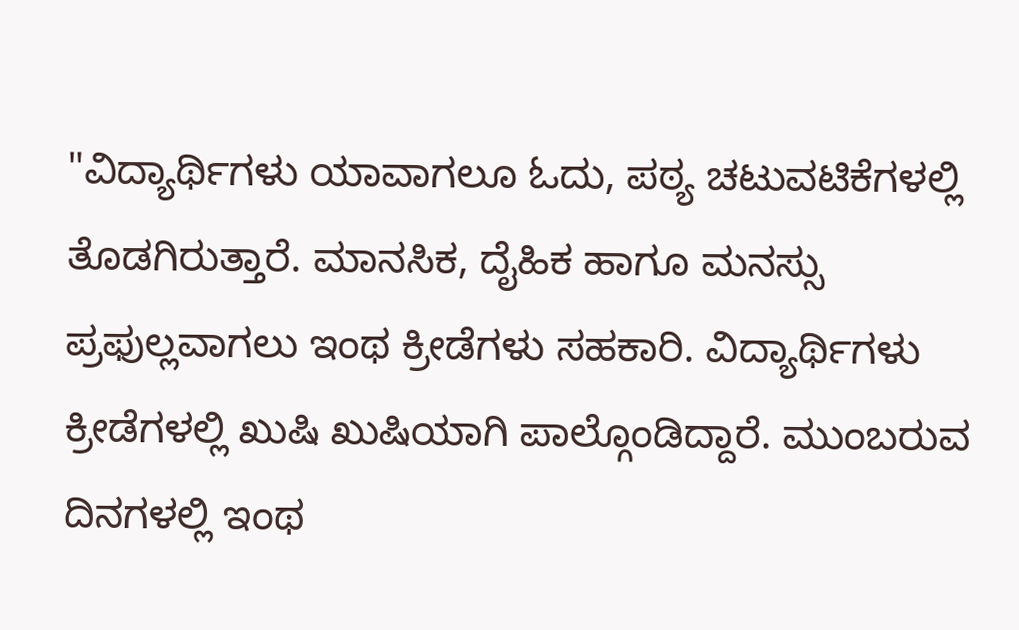"ವಿದ್ಯಾರ್ಥಿಗಳು ಯಾವಾಗಲೂ ಓದು, ಪಠ್ಯ ಚಟುವಟಿಕೆಗಳಲ್ಲಿ ತೊಡಗಿರುತ್ತಾರೆ. ಮಾನಸಿಕ, ದೈಹಿಕ ಹಾಗೂ ಮನಸ್ಸು ಪ್ರಫುಲ್ಲವಾಗಲು ಇಂಥ ಕ್ರೀಡೆಗಳು ಸಹಕಾರಿ. ವಿದ್ಯಾರ್ಥಿಗಳು ಕ್ರೀಡೆಗಳಲ್ಲಿ ಖುಷಿ ಖುಷಿಯಾಗಿ ಪಾಲ್ಗೊಂಡಿದ್ದಾರೆ. ಮುಂಬರುವ ದಿನಗಳಲ್ಲಿ ಇಂಥ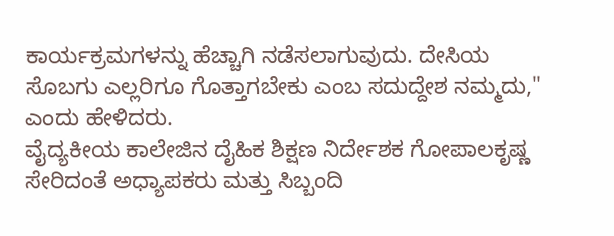ಕಾರ್ಯಕ್ರಮಗಳನ್ನು ಹೆಚ್ಚಾಗಿ ನಡೆಸಲಾಗುವುದು. ದೇಸಿಯ ಸೊಬಗು ಎಲ್ಲರಿಗೂ ಗೊತ್ತಾಗಬೇಕು ಎಂಬ ಸದುದ್ದೇಶ ನಮ್ಮದು," ಎಂದು ಹೇಳಿದರು.
ವೈದ್ಯಕೀಯ ಕಾಲೇಜಿನ ದೈಹಿಕ ಶಿಕ್ಷಣ ನಿರ್ದೇಶಕ ಗೋಪಾಲಕೃಷ್ಣ ಸೇರಿದಂತೆ ಅಧ್ಯಾಪಕರು ಮತ್ತು ಸಿಬ್ಬಂದಿ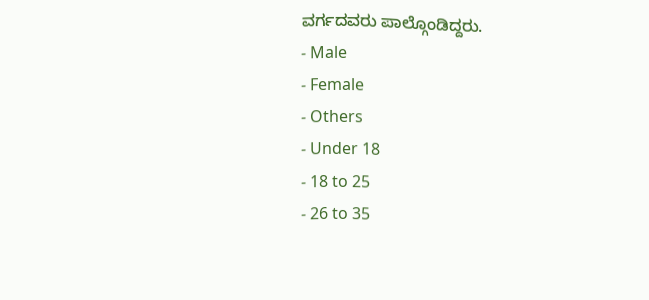ವರ್ಗದವರು ಪಾಲ್ಗೊಂಡಿದ್ದರು.
- Male
- Female
- Others
- Under 18
- 18 to 25
- 26 to 35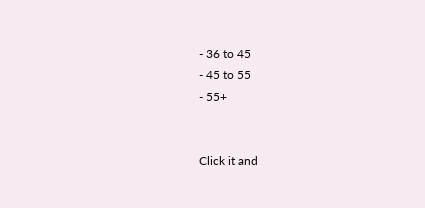- 36 to 45
- 45 to 55
- 55+


Click it and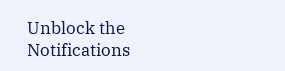Unblock the Notifications